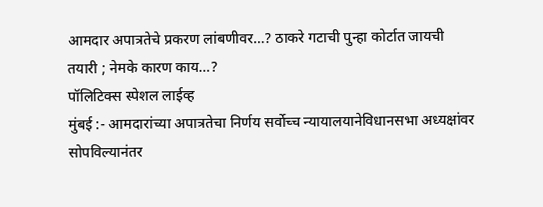आमदार अपात्रतेचे प्रकरण लांबणीवर…? ठाकरे गटाची पुन्हा कोर्टात जायची तयारी ; नेमके कारण काय…?
पॉलिटिक्स स्पेशल लाईव्ह
मुंबई :- आमदारांच्या अपात्रतेचा निर्णय सर्वोच्च न्यायालयानेविधानसभा अध्यक्षांवर सोपविल्यानंतर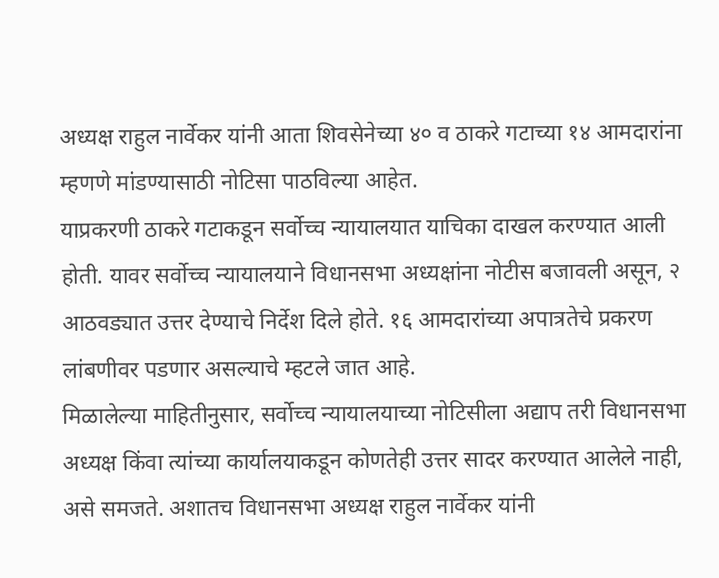अध्यक्ष राहुल नार्वेकर यांनी आता शिवसेनेच्या ४० व ठाकरे गटाच्या १४ आमदारांना म्हणणे मांडण्यासाठी नोटिसा पाठविल्या आहेत.
याप्रकरणी ठाकरे गटाकडून सर्वोच्च न्यायालयात याचिका दाखल करण्यात आली होती. यावर सर्वोच्च न्यायालयाने विधानसभा अध्यक्षांना नोटीस बजावली असून, २ आठवड्यात उत्तर देण्याचे निर्देश दिले होते. १६ आमदारांच्या अपात्रतेचे प्रकरण लांबणीवर पडणार असल्याचे म्हटले जात आहे.
मिळालेल्या माहितीनुसार, सर्वोच्च न्यायालयाच्या नोटिसीला अद्याप तरी विधानसभा अध्यक्ष किंवा त्यांच्या कार्यालयाकडून कोणतेही उत्तर सादर करण्यात आलेले नाही, असे समजते. अशातच विधानसभा अध्यक्ष राहुल नार्वेकर यांनी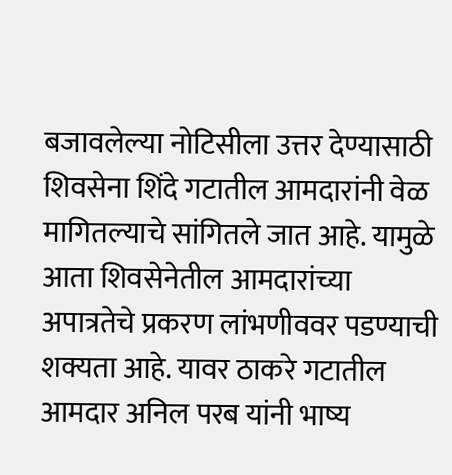बजावलेल्या नोटिसीला उत्तर देण्यासाठी शिवसेना शिंदे गटातील आमदारांनी वेळ मागितल्याचे सांगितले जात आहे. यामुळे आता शिवसेनेतील आमदारांच्या अपात्रतेचे प्रकरण लांभणीववर पडण्याची शक्यता आहे. यावर ठाकरे गटातील आमदार अनिल परब यांनी भाष्य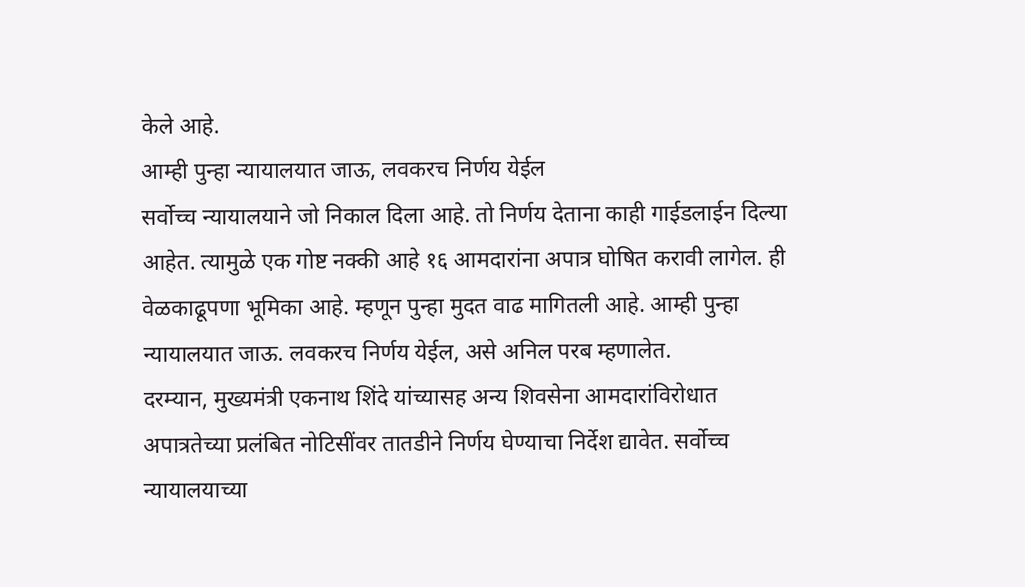केले आहे.
आम्ही पुन्हा न्यायालयात जाऊ, लवकरच निर्णय येईल
सर्वोच्च न्यायालयाने जो निकाल दिला आहे. तो निर्णय देताना काही गाईडलाईन दिल्या आहेत. त्यामुळे एक गोष्ट नक्की आहे १६ आमदारांना अपात्र घोषित करावी लागेल. ही वेळकाढूपणा भूमिका आहे. म्हणून पुन्हा मुदत वाढ मागितली आहे. आम्ही पुन्हा न्यायालयात जाऊ. लवकरच निर्णय येईल, असे अनिल परब म्हणालेत.
दरम्यान, मुख्यमंत्री एकनाथ शिंदे यांच्यासह अन्य शिवसेना आमदारांविरोधात अपात्रतेच्या प्रलंबित नोटिसींवर तातडीने निर्णय घेण्याचा निर्देश द्यावेत. सर्वोच्च न्यायालयाच्या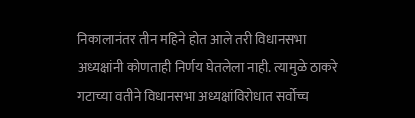निकालानंतर तीन महिने होत आले तरी विधानसभा अध्यक्षांनी कोणताही निर्णय घेतलेला नाही. त्यामुळे ठाकरे गटाच्या वतीने विधानसभा अध्यक्षांविरोधात सर्वोच्च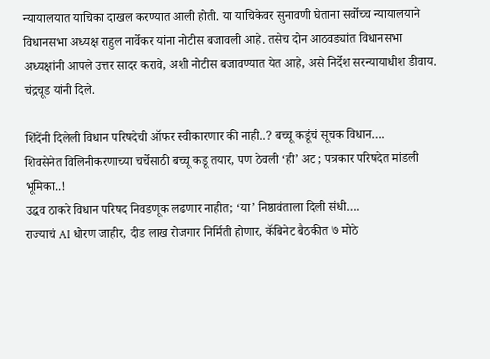न्यायालयात याचिका दाखल करण्यात आली होती. या याचिकेवर सुनावणी घेताना सर्वोच्च न्यायालयाने विधानसभा अध्यक्ष राहुल नार्वेकर यांना नोटीस बजावली आहे. तसेच दोन आठवड्यांत विधानसभा अध्यक्षांनी आपले उत्तर सादर करावे, अशी नोटीस बजावण्यात येत आहे, असे निर्देश सरन्यायाधीश डीवाय. चंद्रचूड यांनी दिले.

शिंदेंनी दिलेली विधान परिषदेची ऑफर स्वीकारणार की नाही..? बच्चू कडूंचं सूचक विधान….
शिवसेनेत विलिनीकरणाच्या चर्चेसाठी बच्चू कडू तयार, पण ठेवली ‘ही’ अट ; पत्रकार परिषदेत मांडली भूमिका..!
उद्धव ठाकरे विधान परिषद निवडणूक लढणार नाहीत; ‘या’ निष्ठावंताला दिली संधी….
राज्याचं AI धोरण जाहीर, दीड लाख रोजगार निर्मिती होणार, कॅबिनेट बैठकीत ७ मोठे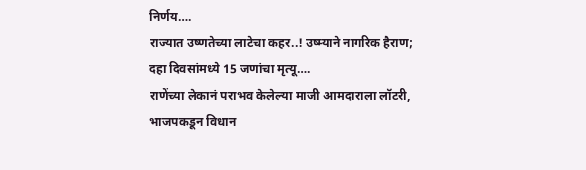निर्णय….
राज्यात उष्णतेच्या लाटेचा कहर..! उष्म्याने नागरिक हैराण; दहा दिवसांमध्ये 15 जणांचा मृत्यू….
राणेंच्या लेकानं पराभव केलेल्या माजी आमदाराला लॉटरी, भाजपकडून विधान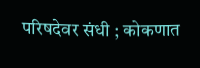परिषदेवर संधी ; कोकणात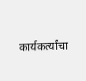कार्यकर्त्यांचा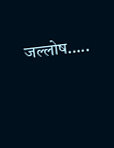जल्लोष…..